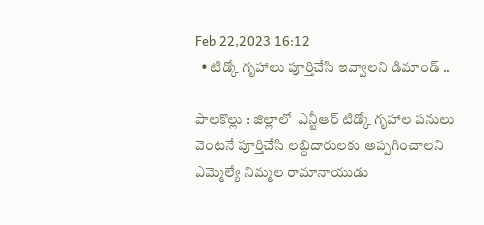Feb 22,2023 16:12
  • టిడ్కో గృహాలు పూర్తిచేసి ఇవ్వాలని డిమాండ్ ..

పాలకొల్లు : జిల్లాలో  ఎన్టీఆర్ టిడ్కో గృహాల పనులు వెంటనే పూర్తిచేసి లబ్దిదారులకు అప్పగించాలని ఎమ్మెల్యే నిమ్మల రామానాయుడు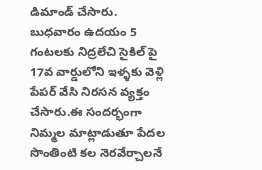డిమాండ్ చేసారు. బుధవారం ఉదయం 5 గంటలకు నిద్రలేచి సైకిల్ పై  17వ వార్డులోని ఇళ్ళకు వెళ్లి పేపర్ వేసి నిరసన వ్యక్తం చేసారు.ఈ సందర్భంగా నిమ్మల మాట్లాడుతూ పేదల సొంతింటి కల నెరవేర్చాలనే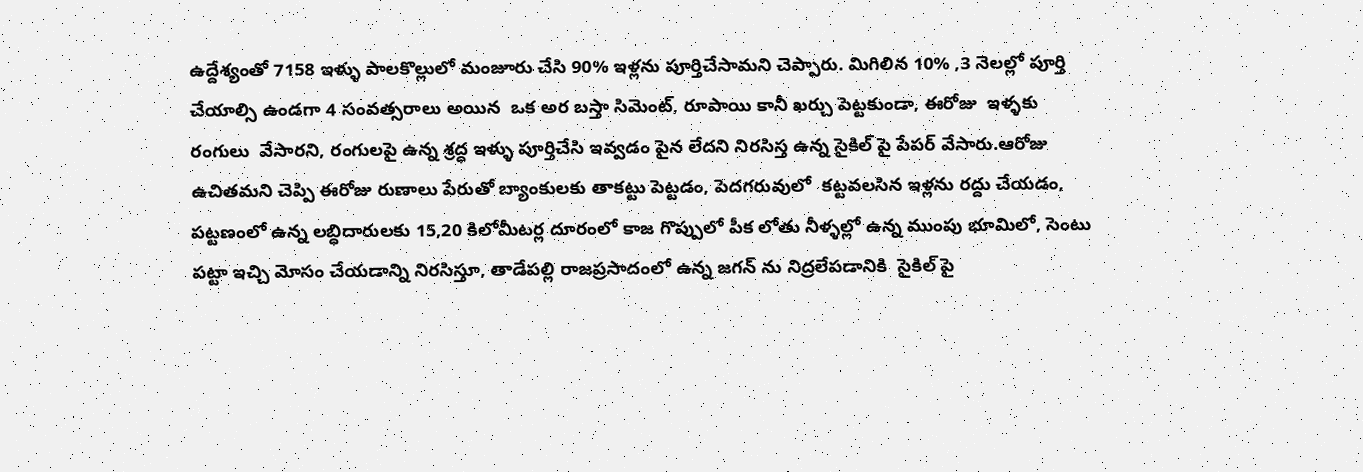ఉద్దేశ్యంతో 7158 ఇళ్ళు పాలకొల్లులో మంజూరు చేసి 90% ఇళ్లను పూర్తిచేసామని చెప్పారు. మిగిలిన 10% ,3 నెలల్లో పూర్తి చేయాల్సి ఉండగా 4 సంవత్సరాలు అయిన  ఒక అర బస్తా సిమెంట్, రూపాయి కానీ ఖర్చు పెట్టకుండా, ఈరోజు  ఇళ్ళకు రంగులు  వేసారని, రంగులపై ఉన్న శ్రద్ధ ఇళ్ళు పూర్తిచేసి ఇవ్వడం పైన లేదని నిరసిస్త ఉన్న సైకిల్ పై పేపర్ వేసారు.ఆరోజు ఉచితమని చెప్పి ఈరోజు రుణాలు పేరుతో బ్యాంకులకు తాకట్టు పెట్టడం, పెదగరువులో  కట్టవలసిన ఇళ్లను రద్దు చేయడం, పట్టణంలో ఉన్న లబ్ధిదారులకు 15,20 కిలోమీటర్ల దూరంలో కాజ గొప్పులో పీక లోతు నీళ్ళల్లో ఉన్న ముంపు భూమిలో, సెంటు పట్టా ఇచ్చి మోసం చేయడాన్ని నిరసిస్తూ, తాడేపల్లి రాజప్రసాదంలో ఉన్న జగన్ ను నిద్రలేపడానికి  సైకిల్ పై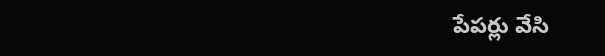పేపర్లు వేసి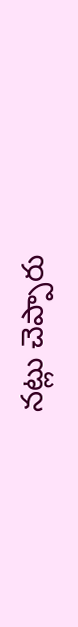నట్లు చెప్పారు